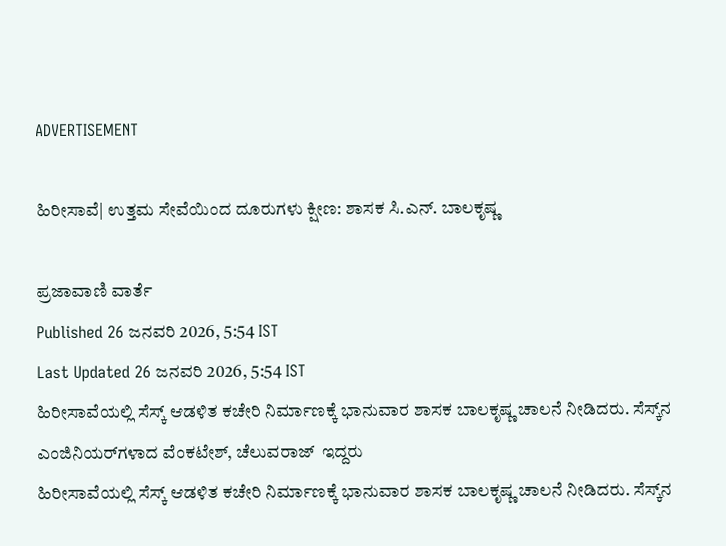ADVERTISEMENT

ಹಿರೀಸಾವೆ| ಉತ್ತಮ ಸೇವೆಯಿಂದ ದೂರುಗಳು ಕ್ಷೀಣ: ಶಾಸಕ ಸಿ.ಎನ್. ಬಾಲಕೃಷ್ಣ

ಪ್ರಜಾವಾಣಿ ವಾರ್ತೆ
Published 26 ಜನವರಿ 2026, 5:54 IST
Last Updated 26 ಜನವರಿ 2026, 5:54 IST
ಹಿರೀಸಾವೆಯಲ್ಲಿ ಸೆಸ್ಕ್ ಆಡಳಿತ ಕಚೇರಿ ನಿರ್ಮಾಣಕ್ಕೆ ಭಾನುವಾರ ಶಾಸಕ ಬಾಲಕೃಷ್ಣ ಚಾಲನೆ ನೀಡಿದರು. ಸೆಸ್ಕ್‌ನ ಎಂಜಿನಿಯರ್‌ಗಳಾದ ವೆಂಕಟೇಶ್, ಚೆಲುವರಾಜ್  ಇದ್ದರು
ಹಿರೀಸಾವೆಯಲ್ಲಿ ಸೆಸ್ಕ್ ಆಡಳಿತ ಕಚೇರಿ ನಿರ್ಮಾಣಕ್ಕೆ ಭಾನುವಾರ ಶಾಸಕ ಬಾಲಕೃಷ್ಣ ಚಾಲನೆ ನೀಡಿದರು. ಸೆಸ್ಕ್‌ನ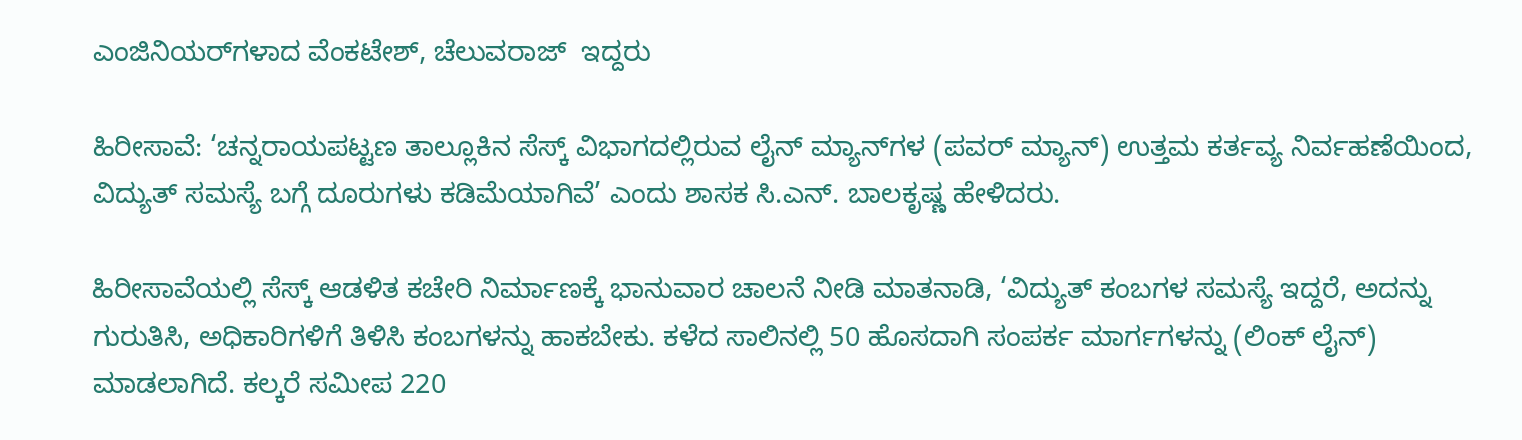ಎಂಜಿನಿಯರ್‌ಗಳಾದ ವೆಂಕಟೇಶ್, ಚೆಲುವರಾಜ್  ಇದ್ದರು

ಹಿರೀಸಾವೆ: ‘ಚನ್ನರಾಯಪಟ್ಟಣ ತಾಲ್ಲೂಕಿನ ಸೆಸ್ಕ್ ವಿಭಾಗದಲ್ಲಿರುವ ಲೈನ್ ಮ್ಯಾನ್‌ಗಳ (ಪವರ್ ಮ್ಯಾನ್) ಉತ್ತಮ ಕರ್ತವ್ಯ ನಿರ್ವಹಣೆಯಿಂದ, ವಿದ್ಯುತ್ ಸಮಸ್ಯೆ ಬಗ್ಗೆ ದೂರುಗಳು ಕಡಿಮೆಯಾಗಿವೆ’ ಎಂದು ಶಾಸಕ ಸಿ.ಎನ್. ಬಾಲಕೃಷ್ಣ ಹೇಳಿದರು.

ಹಿರೀಸಾವೆಯಲ್ಲಿ ಸೆಸ್ಕ್ ಆಡಳಿತ ಕಚೇರಿ ನಿರ್ಮಾಣಕ್ಕೆ ಭಾನುವಾರ ಚಾಲನೆ ನೀಡಿ ಮಾತನಾಡಿ, ‘ವಿದ್ಯುತ್ ಕಂಬಗಳ ಸಮಸ್ಯೆ ಇದ್ದರೆ, ಅದನ್ನು ಗುರುತಿಸಿ, ಅಧಿಕಾರಿಗಳಿಗೆ ತಿಳಿಸಿ ಕಂಬಗಳನ್ನು ಹಾಕಬೇಕು. ಕಳೆದ ಸಾಲಿನಲ್ಲಿ 50 ಹೊಸದಾಗಿ ಸಂಪರ್ಕ ಮಾರ್ಗಗಳನ್ನು (ಲಿಂಕ್ ಲೈನ್) ಮಾಡಲಾಗಿದೆ. ಕಲ್ಕರೆ ಸಮೀಪ 220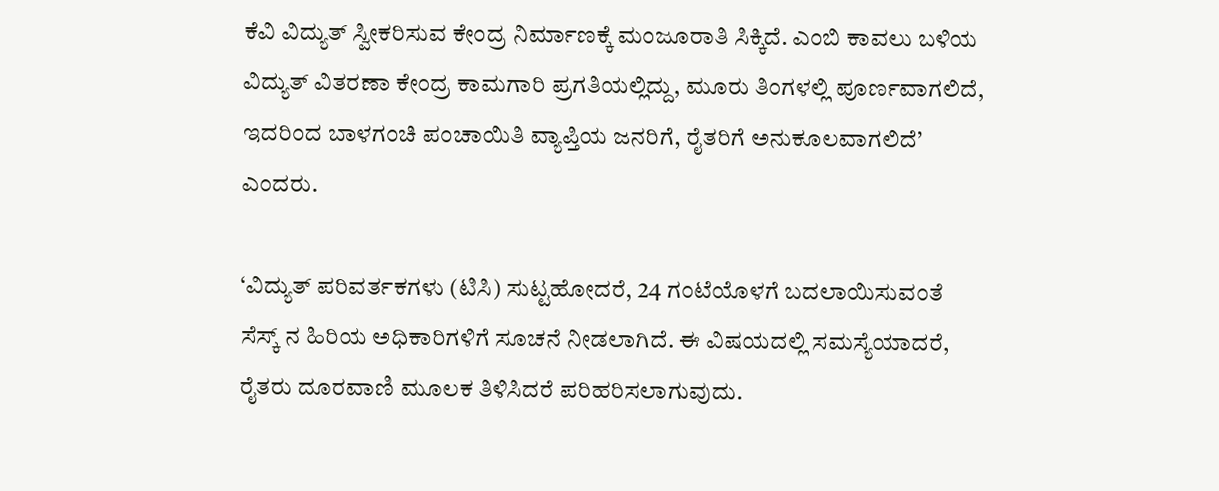ಕೆವಿ ವಿದ್ಯುತ್ ಸ್ವೀಕರಿಸುವ ಕೇಂದ್ರ ನಿರ್ಮಾಣಕ್ಕೆ ಮಂಜೂರಾತಿ ಸಿಕ್ಕಿದೆ. ಎಂಬಿ ಕಾವಲು ಬಳಿಯ ವಿದ್ಯುತ್ ವಿತರಣಾ ಕೇಂದ್ರ ಕಾಮಗಾರಿ ಪ್ರಗತಿಯಲ್ಲಿದ್ದು, ಮೂರು ತಿಂಗಳಲ್ಲಿ ಪೂರ್ಣವಾಗಲಿದೆ, ಇದರಿಂದ ಬಾಳಗಂಚಿ ಪಂಚಾಯಿತಿ ವ್ಯಾಪ್ತಿಯ ಜನರಿಗೆ, ರೈತರಿಗೆ ಅನುಕೂಲವಾಗಲಿದೆ’ ಎಂದರು.

‘ವಿದ್ಯುತ್ ಪರಿವರ್ತಕಗಳು (ಟಿಸಿ) ಸುಟ್ಟಹೋದರೆ, 24 ಗಂಟೆಯೊಳಗೆ ಬದಲಾಯಿಸುವಂತೆ ಸೆಸ್ಕ್ ನ ಹಿರಿಯ ಅಧಿಕಾರಿಗಳಿಗೆ ಸೂಚನೆ ನೀಡಲಾಗಿದೆ. ಈ ವಿಷಯದಲ್ಲಿ ಸಮಸ್ಯೆಯಾದರೆ, ರೈತರು ದೂರವಾಣಿ ಮೂಲಕ ತಿಳಿಸಿದರೆ ಪರಿಹರಿಸಲಾಗುವುದು.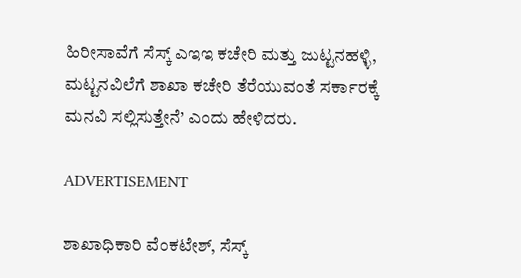ಹಿರೀಸಾವೆಗೆ ಸೆಸ್ಕ್ ಎಇಇ ಕಚೇರಿ ಮತ್ತು ಜುಟ್ಟನಹಳ್ಳಿ, ಮಟ್ಟನವಿಲೆಗೆ ಶಾಖಾ ಕಚೇರಿ ತೆರೆಯುವಂತೆ ಸರ್ಕಾರಕ್ಕೆ ಮನವಿ ಸಲ್ಲಿಸುತ್ತೇನೆ’ ಎಂದು ಹೇಳಿದರು.

ADVERTISEMENT

ಶಾಖಾಧಿಕಾರಿ ವೆಂಕಟೇಶ್, ಸೆಸ್ಕ್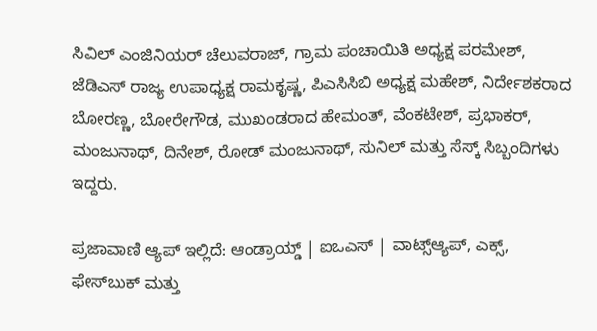ಸಿವಿಲ್ ಎಂಜಿನಿಯರ್ ಚೆಲುವರಾಜ್, ಗ್ರಾಮ ಪಂಚಾಯಿತಿ ಅಧ್ಯಕ್ಷ ಪರಮೇಶ್, ಜೆಡಿಎಸ್ ರಾಜ್ಯ ಉಪಾಧ್ಯಕ್ಷ ರಾಮಕೃಷ್ಣ, ಪಿಎಸಿಸಿಬಿ ಅಧ್ಯಕ್ಷ ಮಹೇಶ್, ನಿರ್ದೇಶಕರಾದ ಬೋರಣ್ಣ, ಬೋರೇಗೌಡ, ಮುಖಂಡರಾದ ಹೇಮಂತ್, ವೆಂಕಟೇಶ್, ಪ್ರಭಾಕರ್, ಮಂಜುನಾಥ್, ದಿನೇಶ್, ರೋಡ್ ಮಂಜುನಾಥ್, ಸುನಿಲ್ ಮತ್ತು ಸೆಸ್ಕ್ ಸಿಬ್ಬಂದಿಗಳು ಇದ್ದರು.

ಪ್ರಜಾವಾಣಿ ಆ್ಯಪ್ ಇಲ್ಲಿದೆ: ಆಂಡ್ರಾಯ್ಡ್ | ಐಒಎಸ್ | ವಾಟ್ಸ್ಆ್ಯಪ್, ಎಕ್ಸ್, ಫೇಸ್‌ಬುಕ್ ಮತ್ತು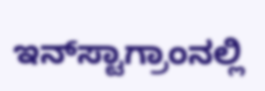ಇನ್‌ಸ್ಟಾಗ್ರಾಂನಲ್ಲಿ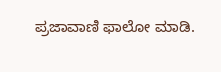ಪ್ರಜಾವಾಣಿ ಫಾಲೋ ಮಾಡಿ.